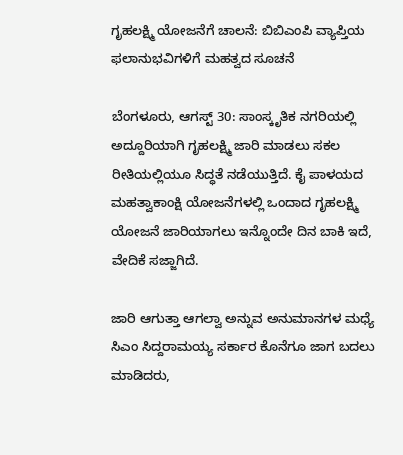ಗೃಹಲಕ್ಷ್ಮಿ ಯೋಜನೆಗೆ ಚಾಲನೆ: ಬಿಬಿಎಂಪಿ ವ್ಯಾಪ್ತಿಯ ಫಲಾನುಭವಿಗಳಿಗೆ ಮಹತ್ವದ ಸೂಚನೆ

ಬೆಂಗಳೂರು, ಆಗಸ್ಟ್ 30: ಸಾಂಸ್ಕೃತಿಕ ನಗರಿಯಲ್ಲಿ ಅದ್ದೂರಿಯಾಗಿ ಗೃಹಲಕ್ಷ್ಮಿ ಜಾರಿ ಮಾಡಲು ಸಕಲ ರೀತಿಯಲ್ಲಿಯೂ ಸಿದ್ಧತೆ ನಡೆಯುತ್ತಿದೆ. ಕೈ ಪಾಳಯದ ಮಹತ್ವಾಕಾಂಕ್ಷಿ ಯೋಜನೆಗಳಲ್ಲಿ ಒಂದಾದ ಗೃಹಲಕ್ಷ್ಮಿ ಯೋಜನೆ ಜಾರಿಯಾಗಲು ಇನ್ನೊಂದೇ ದಿನ ಬಾಕಿ ಇದೆ, ವೇದಿಕೆ ಸಜ್ಜಾಗಿದೆ.

ಜಾರಿ ಆಗುತ್ತಾ ಆಗಲ್ವಾ ಅನ್ನುವ ಅನುಮಾನಗಳ ಮಧ್ಯೆ ಸಿಎಂ ಸಿದ್ದರಾಮಯ್ಯ ಸರ್ಕಾರ ಕೊನೆಗೂ ಜಾಗ ಬದಲು ಮಾಡಿದರು,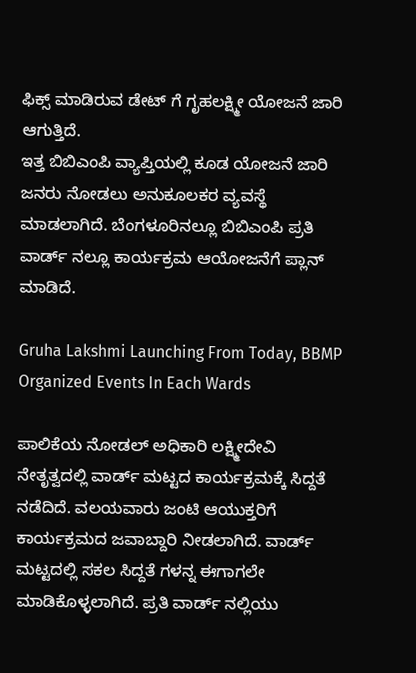ಫಿಕ್ಸ್ ಮಾಡಿರುವ ಡೇಟ್ ಗೆ ಗೃಹಲಕ್ಷ್ಮೀ ಯೋಜನೆ ಜಾರಿ ಆಗುತ್ತಿದೆ.
ಇತ್ತ ಬಿಬಿಎಂಪಿ ವ್ಯಾಪ್ತಿಯಲ್ಲಿ ಕೂಡ ಯೋಜನೆ ಜಾರಿ ಜನರು ನೋಡಲು ಅನುಕೂಲಕರ ವ್ಯವಸ್ಥೆ ಮಾಡಲಾಗಿದೆ. ಬೆಂಗಳೂರಿನಲ್ಲೂ ಬಿಬಿಎಂಪಿ ಪ್ರತಿ ವಾರ್ಡ್ ನಲ್ಲೂ ಕಾರ್ಯಕ್ರಮ ಆಯೋಜನೆಗೆ ಪ್ಲಾನ್ ಮಾಡಿದೆ.

Gruha Lakshmi Launching From Today, BBMP Organized Events In Each Wards

ಪಾಲಿಕೆಯ ನೋಡಲ್ ಅಧಿಕಾರಿ ಲಕ್ಷ್ಮೀದೇವಿ ನೇತೃತ್ವದಲ್ಲಿ ವಾರ್ಡ್ ಮಟ್ಟದ ಕಾರ್ಯಕ್ರಮಕ್ಕೆ ಸಿದ್ದತೆ ನಡೆದಿದೆ. ವಲಯವಾರು ಜಂಟಿ ಆಯುಕ್ತರಿಗೆ ಕಾರ್ಯಕ್ರಮದ ಜವಾಬ್ದಾರಿ ನೀಡಲಾಗಿದೆ. ವಾರ್ಡ್ ಮಟ್ಟದಲ್ಲಿ ಸಕಲ ಸಿದ್ದತೆ ಗಳನ್ನ ಈಗಾಗಲೇ ಮಾಡಿಕೊಳ್ಳಲಾಗಿದೆ. ಪ್ರತಿ ವಾರ್ಡ್ ನಲ್ಲಿಯು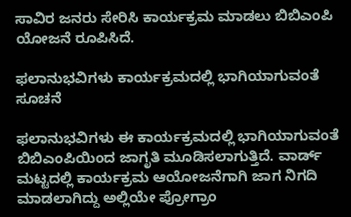ಸಾವಿರ ಜನರು ಸೇರಿಸಿ ಕಾರ್ಯಕ್ರಮ ಮಾಡಲು ಬಿಬಿಎಂಪಿ ಯೋಜನೆ ರೂಪಿಸಿದೆ.

ಫಲಾನುಭವಿಗಳು ಕಾರ್ಯಕ್ರಮದಲ್ಲಿ ಭಾಗಿಯಾಗುವಂತೆ ಸೂಚನೆ

ಫಲಾನುಭವಿಗಳು ಈ ಕಾರ್ಯಕ್ರಮದಲ್ಲಿ ಭಾಗಿಯಾಗುವಂತೆ ಬಿಬಿಎಂಪಿಯಿಂದ ಜಾಗೃತಿ ಮೂಡಿಸಲಾಗುತ್ತಿದೆ. ವಾರ್ಡ್ ಮಟ್ಟದಲ್ಲಿ ಕಾರ್ಯಕ್ರಮ ಆಯೋಜನೆಗಾಗಿ ಜಾಗ ನಿಗದಿ ಮಾಡಲಾಗಿದ್ದು ಅಲ್ಲಿಯೇ ಪ್ರೋಗ್ರಾಂ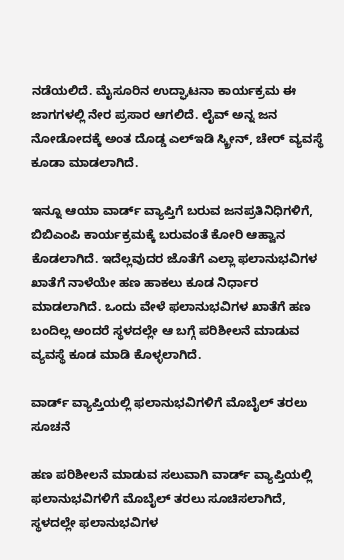ನಡೆಯಲಿದೆ. ಮೈಸೂರಿನ ಉದ್ಘಾಟ‌ನಾ ಕಾರ್ಯಕ್ರಮ ಈ ಜಾಗಗಳಲ್ಲಿ ನೇರ ಪ್ರಸಾರ ಆಗಲಿದೆ. ಲೈವ್ ಅನ್ನ ಜನ ನೋಡೋದಕ್ಕೆ ಅಂತ ದೊಡ್ಡ ಎಲ್‌ಇಡಿ ಸ್ಕ್ರೀನ್, ಚೇರ್ ವ್ಯವಸ್ಥೆ ಕೂಡಾ ಮಾಡಲಾಗಿದೆ.

ಇನ್ನೂ ಆಯಾ ವಾರ್ಡ್ ವ್ಯಾಪ್ತಿಗೆ ಬರುವ ಜನಪ್ರತಿನಿಧಿಗಳಿಗೆ, ಬಿಬಿಎಂಪಿ ಕಾರ್ಯಕ್ರಮಕ್ಕೆ ಬರುವಂತೆ ಕೋರಿ ಆಹ್ವಾನ ಕೊಡಲಾಗಿದೆ. ಇದೆಲ್ಲವುದರ ಜೊತೆಗೆ ಎಲ್ಲಾ‌ ಫಲಾನುಭವಿಗಳ ಖಾತೆಗೆ ನಾಳೆಯೇ ಹಣ ಹಾಕಲು ಕೂಡ ನಿರ್ಧಾರ ಮಾಡಲಾಗಿದೆ. ಒಂದು ವೇಳೆ ಫಲಾನುಭವಿಗಳ ಖಾತೆಗೆ ಹಣ ಬಂದಿಲ್ಲ ಅಂದರೆ ಸ್ಥಳದಲ್ಲೇ ಆ ಬಗ್ಗೆ ಪರಿಶೀಲನೆ ಮಾಡುವ ವ್ಯವಸ್ಥೆ ಕೂಡ ಮಾಡಿ ಕೊಳ್ಳಲಾಗಿದೆ.

ವಾರ್ಡ್ ವ್ಯಾಪ್ತಿಯಲ್ಲಿ ಫಲಾನುಭವಿಗಳಿಗೆ ಮೊಬೈಲ್ ತರಲು ಸೂಚನೆ

ಹಣ ಪರಿಶೀಲನೆ ಮಾಡುವ ಸಲುವಾಗಿ ವಾರ್ಡ್ ವ್ಯಾಪ್ತಿಯಲ್ಲಿ ಫಲಾನುಭವಿಗಳಿಗೆ ಮೊಬೈಲ್ ತರಲು ಸೂಚಿಸಲಾಗಿದೆ, ಸ್ಥಳದಲ್ಲೇ ಫಲಾನುಭವಿಗಳ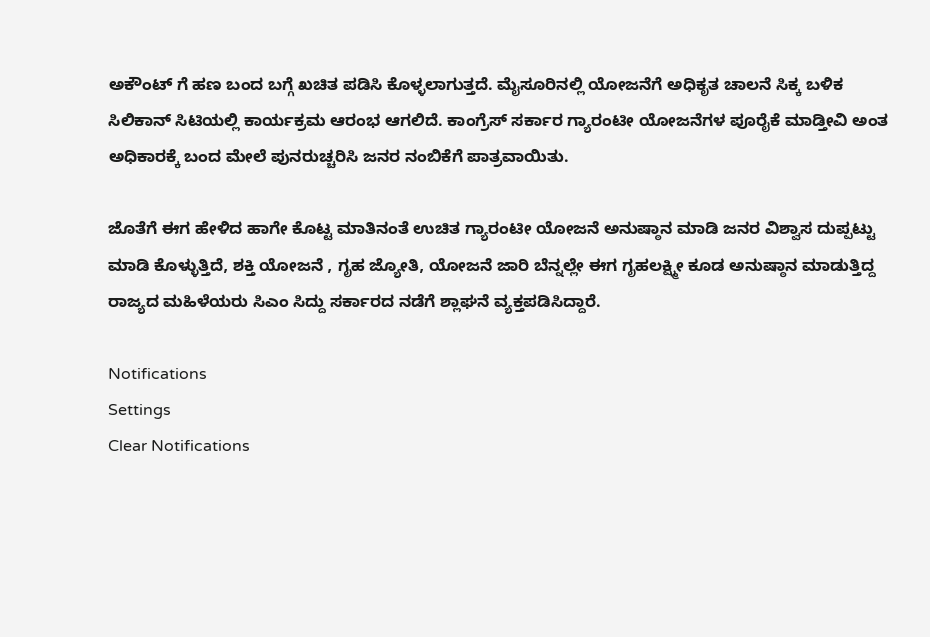ಅಕೌಂಟ್ ಗೆ ಹಣ ಬಂದ ಬಗ್ಗೆ ಖಚಿತ ಪಡಿಸಿ ಕೊಳ್ಳಲಾಗುತ್ತದೆ. ಮೈಸೂರಿನಲ್ಲಿ ಯೋಜನೆಗೆ ಅಧಿಕೃತ ಚಾಲನೆ ಸಿಕ್ಕ ಬಳಿಕ ಸಿಲಿಕಾನ್ ಸಿಟಿಯಲ್ಲಿ ಕಾರ್ಯಕ್ರಮ ಆರಂಭ ಆಗಲಿದೆ. ಕಾಂಗ್ರೆಸ್ ಸರ್ಕಾರ ಗ್ಯಾರಂಟೀ ಯೋಜನೆಗಳ ಪೂರೈಕೆ ಮಾಡ್ತೀವಿ ಅಂತ ಅಧಿಕಾರಕ್ಕೆ ಬಂದ ಮೇಲೆ ಪುನರುಚ್ಚರಿಸಿ ಜನರ ನಂಬಿಕೆಗೆ ಪಾತ್ರವಾಯಿತು.

ಜೊತೆಗೆ ಈಗ ಹೇಳಿದ ಹಾಗೇ ಕೊಟ್ಟ ಮಾತಿನಂತೆ ಉಚಿತ ಗ್ಯಾರಂಟೀ ಯೋಜನೆ ಅನುಷ್ಠಾನ ಮಾಡಿ ಜನರ ವಿಶ್ವಾಸ ದುಪ್ಪಟ್ಟು ಮಾಡಿ ಕೊಳ್ಳುತ್ತಿದೆ, ಶಕ್ತಿ ಯೋಜನೆ , ಗೃಹ ಜ್ಯೋತಿ, ಯೋಜನೆ ಜಾರಿ ಬೆನ್ನಲ್ಲೇ ಈಗ ಗೃಹಲಕ್ಷ್ಮೀ ಕೂಡ ಅನುಷ್ಠಾನ ಮಾಡುತ್ತಿದ್ದ ರಾಜ್ಯದ ಮಹಿಳೆಯರು ಸಿಎಂ ಸಿದ್ದು ಸರ್ಕಾರದ ನಡೆಗೆ ಶ್ಲಾಘನೆ ವ್ಯಕ್ತಪಡಿಸಿದ್ದಾರೆ.

Notifications
Settings
Clear Notifications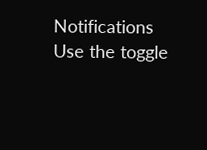Notifications
Use the toggle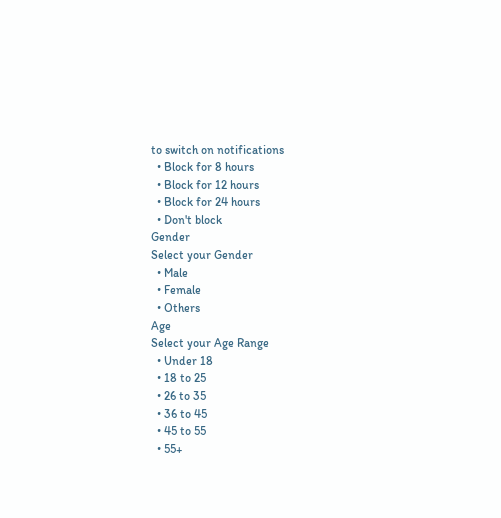to switch on notifications
  • Block for 8 hours
  • Block for 12 hours
  • Block for 24 hours
  • Don't block
Gender
Select your Gender
  • Male
  • Female
  • Others
Age
Select your Age Range
  • Under 18
  • 18 to 25
  • 26 to 35
  • 36 to 45
  • 45 to 55
  • 55+